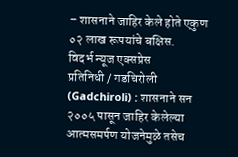– शासनाने जाहिर केले होते एकुण ०२ लाख रूपयांचे बक्षिस.
विदर्भ न्यूज एक्सप्रेस
प्रतिनिधी / गडचिरोली (Gadchiroli) : शासनाने सन २००५ पासून जाहिर केलेल्या आत्मसमर्पण योजनेमुळे तसेच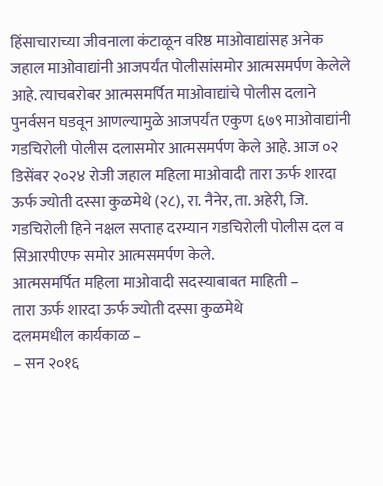हिंसाचाराच्या जीवनाला कंटाळून वरिष्ठ माओवाद्यांसह अनेक जहाल माओवाद्यांनी आजपर्यंत पोलीसांसमोर आत्मसमर्पण केलेले आहे. त्याचबरोबर आत्मसमर्पित माओवाद्यांचे पोलीस दलाने पुनर्वसन घडवून आणल्यामुळे आजपर्यंत एकुण ६७९ माओवाद्यांनी गडचिरोली पोलीस दलासमोर आत्मसमर्पण केले आहे. आज ०२ डिसेंबर २०२४ रोजी जहाल महिला माओवादी तारा ऊर्फ शारदा ऊर्फ ज्योती दस्सा कुळमेथे (२८), रा. नैनेर, ता. अहेरी, जि. गडचिरोली हिने नक्षल सप्ताह दरम्यान गडचिरोली पोलीस दल व सिआरपीएफ समोर आत्मसमर्पण केले.
आत्मसमर्पित महिला माओवादी सदस्याबाबत माहिती –
तारा ऊर्फ शारदा ऊर्फ ज्योती दस्सा कुळमेथे
दलममधील कार्यकाळ –
– सन २०१६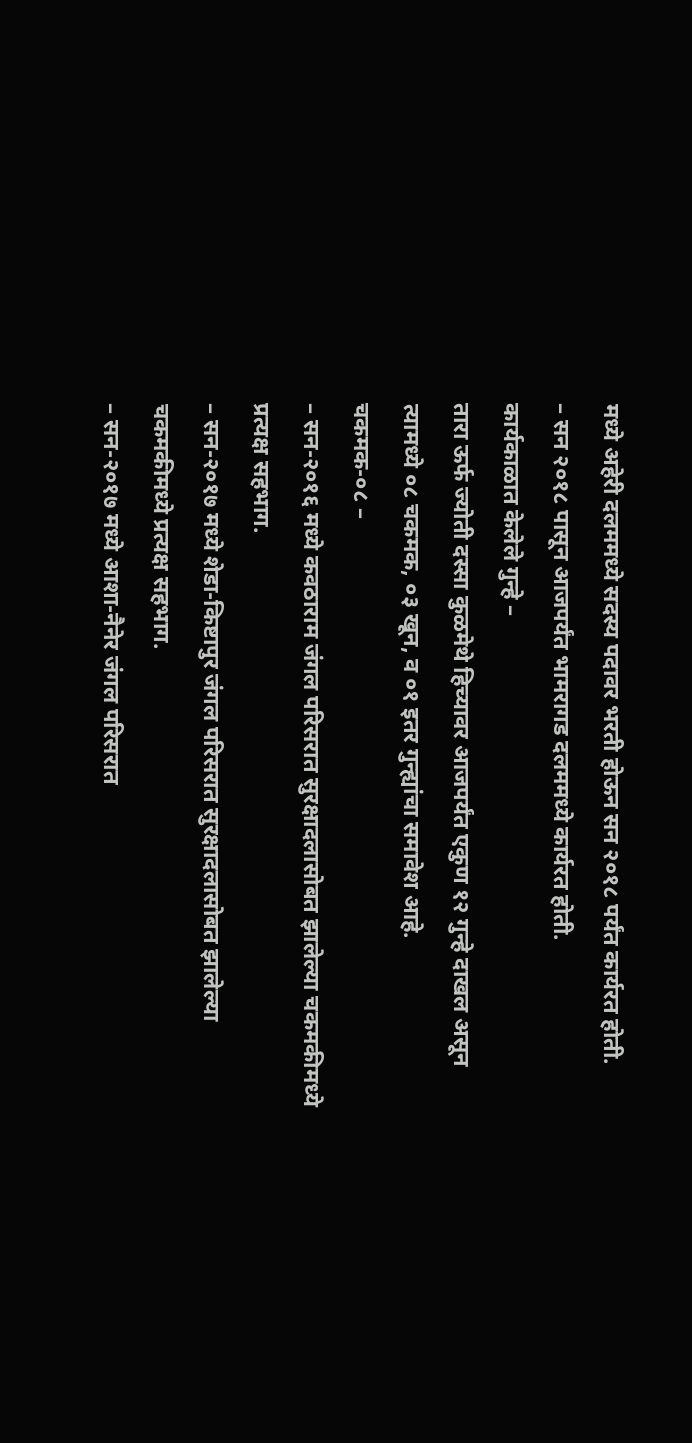मध्ये अहेरी दलममध्ये सदस्य पदावर भरती होऊन सन २०१८ पर्यंत कार्यरत होती.
– सन २०१८ पासून आजपर्यंत भामरागड दलममध्ये कार्यरत होती.
कार्यकाळात केलेले गुन्हे –
तारा ऊर्फ ज्योती दस्सा कुळमेथे हिच्यावर आजपर्यंत एकुण १२ गुन्हे दाखल असून त्यामध्ये ०८ चकमक, ०३ खून, व ०१ इतर गुन्ह्यांचा समावेश आहे.
चकमक-०८ –
– सन-२०१६ मध्ये कवठाराम जंगल परिसरात सुरक्षादलासोबत झालेल्या चकमकीमध्ये प्रत्यक्ष सहभाग.
– सन-२०१७ मध्ये शेडा-किष्टापुर जंगल परिसरात सुरक्षादलासोबत झालेल्या चकमकीमध्ये प्रत्यक्ष सहभाग.
– सन-२०१७ मध्ये आशा-नैनेर जंगल परिसरात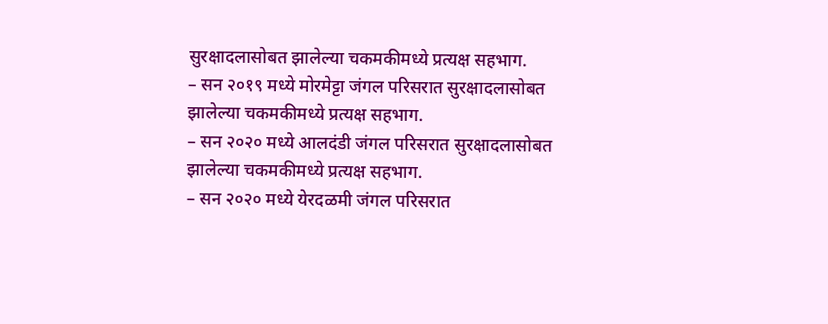सुरक्षादलासोबत झालेल्या चकमकीमध्ये प्रत्यक्ष सहभाग.
– सन २०१९ मध्ये मोरमेट्टा जंगल परिसरात सुरक्षादलासोबत झालेल्या चकमकीमध्ये प्रत्यक्ष सहभाग.
– सन २०२० मध्ये आलदंडी जंगल परिसरात सुरक्षादलासोबत झालेल्या चकमकीमध्ये प्रत्यक्ष सहभाग.
– सन २०२० मध्ये येरदळमी जंगल परिसरात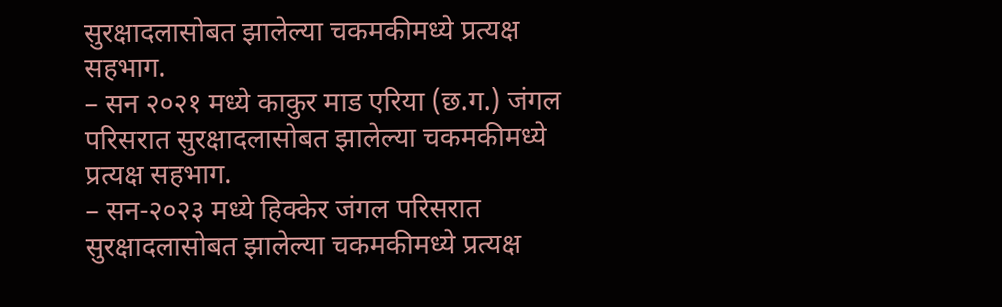सुरक्षादलासोबत झालेल्या चकमकीमध्ये प्रत्यक्ष सहभाग.
– सन २०२१ मध्ये काकुर माड एरिया (छ.ग.) जंगल परिसरात सुरक्षादलासोबत झालेल्या चकमकीमध्ये प्रत्यक्ष सहभाग.
– सन-२०२३ मध्ये हिक्केर जंगल परिसरात सुरक्षादलासोबत झालेल्या चकमकीमध्ये प्रत्यक्ष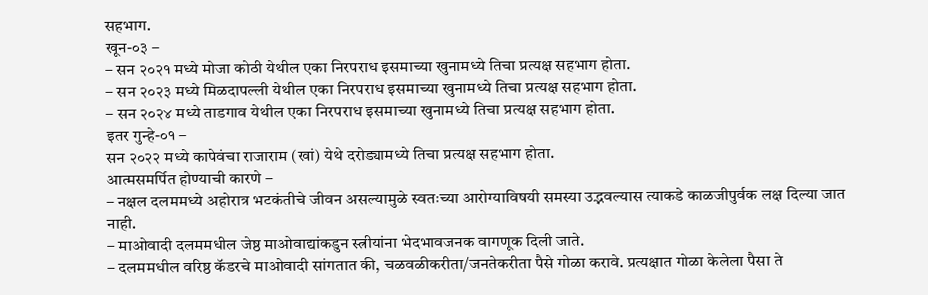सहभाग.
खून-०३ –
– सन २०२१ मध्ये मोजा कोठी येथील एका निरपराध इसमाच्या खुनामध्ये तिचा प्रत्यक्ष सहभाग होता.
– सन २०२३ मध्ये मिळदापल्ली येथील एका निरपराध इसमाच्या खुनामध्ये तिचा प्रत्यक्ष सहभाग होता.
– सन २०२४ मध्ये ताडगाव येथील एका निरपराध इसमाच्या खुनामध्ये तिचा प्रत्यक्ष सहभाग होता.
इतर गुन्हे-०१ –
सन २०२२ मध्ये कापेवंचा राजाराम (खां) येथे दरोड्यामध्ये तिचा प्रत्यक्ष सहभाग होता.
आत्मसमर्पित होण्याची कारणे –
– नक्षल दलममध्ये अहोरात्र भटकंतीचे जीवन असल्यामुळे स्वतःच्या आरोग्याविषयी समस्या उद्भवल्यास त्याकडे काळजीपुर्वक लक्ष दिल्या जात नाही.
– माओवादी दलममधील जेष्ठ माओवाद्यांकडुन स्त्रीयांना भेदभावजनक वागणूक दिली जाते.
– दलममधील वरिष्ठ कॅडरचे माओवादी सांगतात की, चळवळीकरीता/जनतेकरीता पैसे गोळा करावे. प्रत्यक्षात गोळा केलेला पैसा ते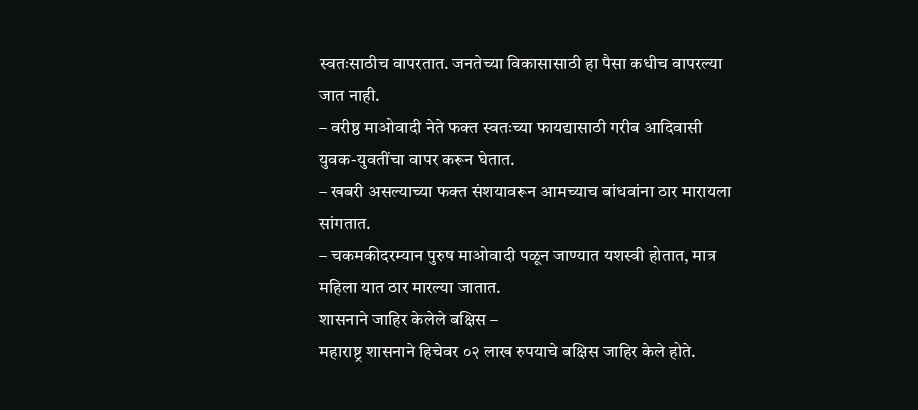स्वतःसाठीच वापरतात. जनतेच्या विकासासाठी हा पैसा कधीच वापरल्या जात नाही.
– वरीष्ठ माओवादी नेते फक्त स्वतःच्या फायद्यासाठी गरीब आदिवासी युवक-युवतींचा वापर करून घेतात.
– खबरी असल्याच्या फक्त संशयावरून आमच्याच बांधवांना ठार मारायला सांगतात.
– चकमकीदरम्यान पुरुष माओवादी पळून जाण्यात यशस्वी होतात, मात्र महिला यात ठार मारल्या जातात.
शासनाने जाहिर केलेले बक्षिस –
महाराष्ट्र शासनाने हिचेवर ०२ लाख रुपयाचे बक्षिस जाहिर केले होते.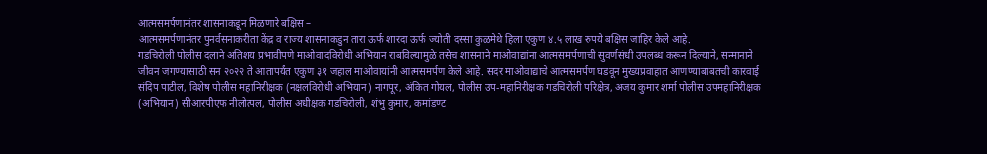आत्मसमर्पणानंतर शासनाकडून मिळणारे बक्षिस –
आत्मसमर्पणानंतर पुनर्वसनाकरीता केंद्र व राज्य शासनाकडुन तारा ऊर्फ शारदा ऊर्फ ज्योती दस्सा कुळमेथे हिला एकुण ४.५ लाख रुपये बक्षिस जाहिर केले आहे.
गडचिरोली पोलीस दलाने अतिशय प्रभावीपणे माओवादविरोधी अभियान राबविल्यामुळे तसेच शासनाने माओवाद्यांना आत्मसमर्पणाची सुवर्णसंधी उपलब्ध करून दिल्याने, सन्मानाने जीवन जगण्यासाठी सन २०२२ ते आतापर्यंत एकुण ३१ जहाल माओवायांनी आत्मसमर्पण केले आहे. सदर माओवाद्याचे आत्मसमर्पण घडवून मुख्यप्रवाहात आणण्याबाबतची कारवाई संदिप पाटील, विशेष पोलीस महानिरीक्षक (नक्षलविरोधी अभियान) नागपूर, अंकित गोयल, पोलीस उप-महानिरीक्षक गडचिरोली परिक्षेत्र, अजय कुमार शर्मा पोलीस उपमहानिरीक्षक (अभियान) सीआरपीएफ नीलोत्पल, पोलीस अधीक्षक गडचिरोली, शंभु कुमार, कमांडण्ट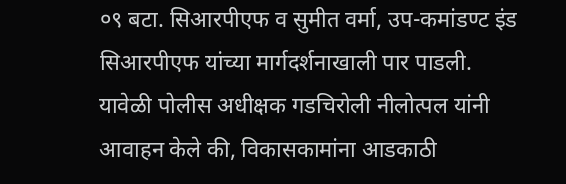०९ बटा. सिआरपीएफ व सुमीत वर्मा, उप-कमांडण्ट इंड सिआरपीएफ यांच्या मार्गदर्शनाखाली पार पाडली.
यावेळी पोलीस अधीक्षक गडचिरोली नीलोत्पल यांनी आवाहन केले की, विकासकामांना आडकाठी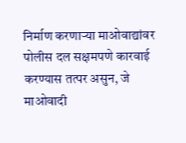निर्माण करणाऱ्या माओवाद्यांवर पोलीस दल सक्षमपणे कारवाई करण्यास तत्पर असुन, जे माओवादी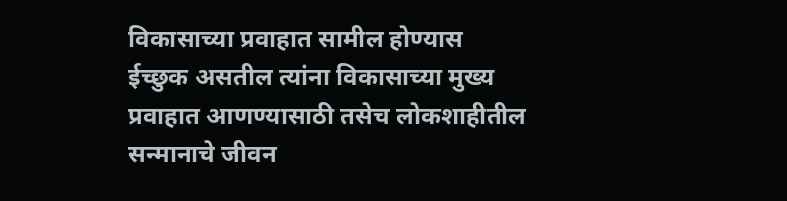विकासाच्या प्रवाहात सामील होण्यास ईच्छुक असतील त्यांना विकासाच्या मुख्य प्रवाहात आणण्यासाठी तसेच लोकशाहीतील सन्मानाचे जीवन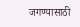जगण्यासाठी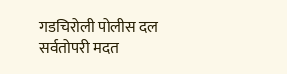गडचिरोली पोलीस दल सर्वतोपरी मदत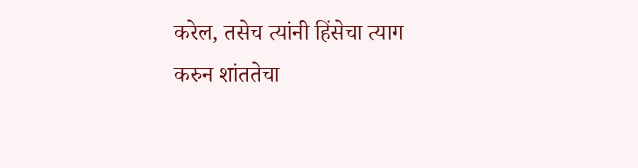करेल, तसेच त्यांनी हिंसेचा त्याग करुन शांततेचा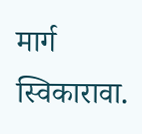मार्ग स्विकारावा.